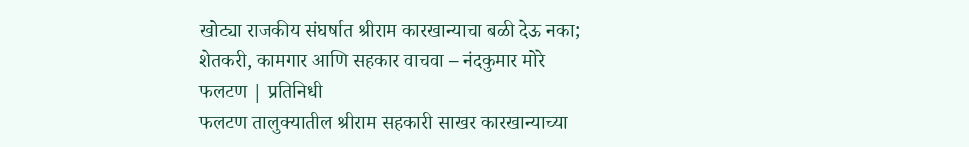खोट्या राजकीय संघर्षात श्रीराम कारखान्याचा बळी देऊ नका; शेतकरी, कामगार आणि सहकार वाचवा – नंदकुमार मोरे
फलटण | प्रतिनिधी
फलटण तालुक्यातील श्रीराम सहकारी साखर कारखान्याच्या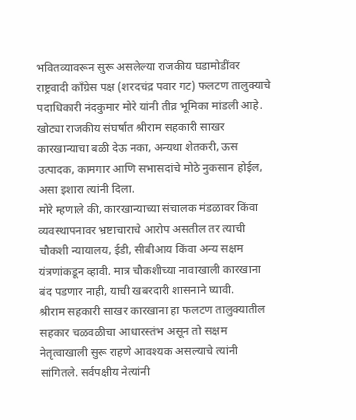भवितव्यावरून सुरू असलेल्या राजकीय घडामोडींवर राष्ट्रवादी काँग्रेस पक्ष (शरदचंद्र पवार गट) फलटण तालुक्याचे पदाधिकारी नंदकुमार मोरे यांनी तीव्र भूमिका मांडली आहे. खोट्या राजकीय संघर्षात श्रीराम सहकारी साखर कारखान्याचा बळी देऊ नका, अन्यथा शेतकरी, ऊस उत्पादक, कामगार आणि सभासदांचे मोठे नुकसान होईल, असा इशारा त्यांनी दिला.
मोरे म्हणाले की, कारखान्याच्या संचालक मंडळावर किंवा व्यवस्थापनावर भ्रष्टाचाराचे आरोप असतील तर त्याची चौकशी न्यायालय, ईडी, सीबीआय किंवा अन्य सक्षम यंत्रणांकडून व्हावी. मात्र चौकशीच्या नावाखाली कारखाना बंद पडणार नाही, याची खबरदारी शासनाने घ्यावी.
श्रीराम सहकारी साखर कारखाना हा फलटण तालुक्यातील सहकार चळवळीचा आधारस्तंभ असून तो सक्षम नेतृत्वाखाली सुरू राहणे आवश्यक असल्याचे त्यांनी सांगितले. सर्वपक्षीय नेत्यांनी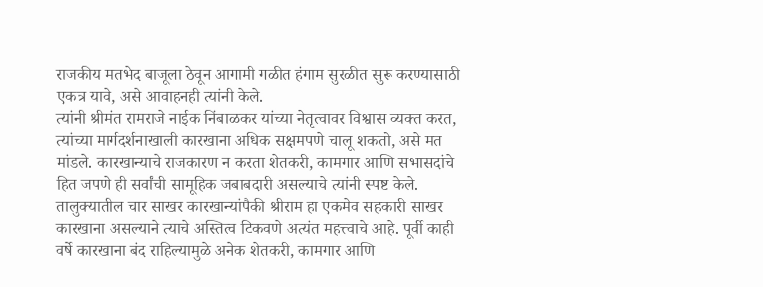राजकीय मतभेद बाजूला ठेवून आगामी गळीत हंगाम सुरळीत सुरू करण्यासाठी एकत्र यावे, असे आवाहनही त्यांनी केले.
त्यांनी श्रीमंत रामराजे नाईक निंबाळकर यांच्या नेतृत्वावर विश्वास व्यक्त करत, त्यांच्या मार्गदर्शनाखाली कारखाना अधिक सक्षमपणे चालू शकतो, असे मत मांडले. कारखान्याचे राजकारण न करता शेतकरी, कामगार आणि सभासदांचे हित जपणे ही सर्वांची सामूहिक जबाबदारी असल्याचे त्यांनी स्पष्ट केले.
तालुक्यातील चार साखर कारखान्यांपैकी श्रीराम हा एकमेव सहकारी साखर कारखाना असल्याने त्याचे अस्तित्व टिकवणे अत्यंत महत्त्वाचे आहे. पूर्वी काही वर्षे कारखाना बंद राहिल्यामुळे अनेक शेतकरी, कामगार आणि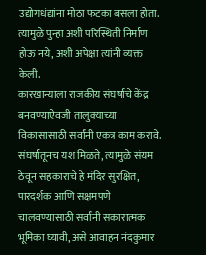उद्योगधंद्यांना मोठा फटका बसला होता. त्यामुळे पुन्हा अशी परिस्थिती निर्माण होऊ नये, अशी अपेक्षा त्यांनी व्यक्त केली.
कारखान्याला राजकीय संघर्षाचे केंद्र बनवण्याऐवजी तालुक्याच्या विकासासाठी सर्वांनी एकत्र काम करावे. संघर्षातूनच यश मिळते, त्यामुळे संयम ठेवून सहकाराचे हे मंदिर सुरक्षित, पारदर्शक आणि सक्षमपणे चालवण्यासाठी सर्वांनी सकारात्मक भूमिका घ्यावी, असे आवाहन नंदकुमार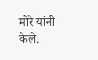मोरे यांनी केले.